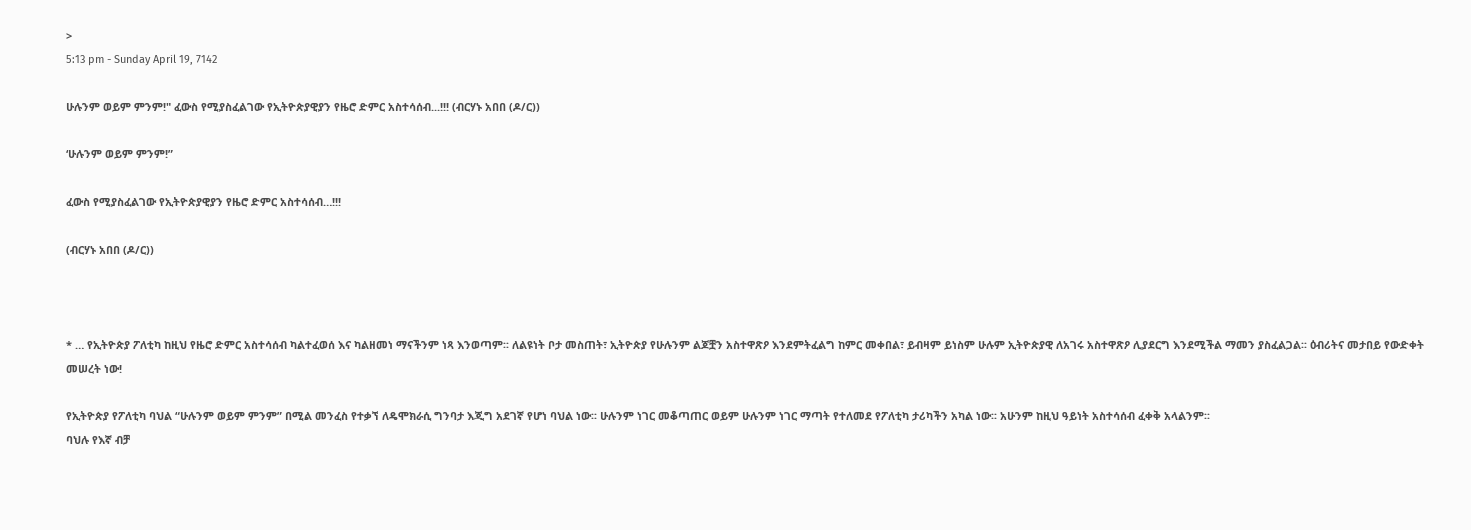>
5:13 pm - Sunday April 19, 7142

ሁሉንም ወይም ምንም!" ፈውስ የሚያስፈልገው የኢትዮጵያዊያን የዜሮ ድምር አስተሳሰብ...!!! (ብርሃኑ አበበ (ዶ/ር))

‘ሁሉንም ወይም ምንም!”

ፈውስ የሚያስፈልገው የኢትዮጵያዊያን የዜሮ ድምር አስተሳሰብ…!!!

(ብርሃኑ አበበ (ዶ/ር))



* … የኢትዮጵያ ፖለቲካ ከዚህ የዜሮ ድምር አስተሳሰብ ካልተፈወሰ እና ካልዘመነ ማናችንም ነጻ እንወጣም፡፡ ለልዩነት ቦታ መስጠት፣ ኢትዮጵያ የሁሉንም ልጆቿን አስተዋጽዖ እንደምትፈልግ ከምር መቀበል፣ ይብዛም ይነስም ሁሉም ኢትዮጵያዊ ለአገሩ አስተዋጽዖ ሊያደርግ እንደሚችል ማመን ያስፈልጋል፡፡ ዕብሪትና መታበይ የውድቀት መሠረት ነው!

የኢትዮጵያ የፖለቲካ ባህል “ሁሉንም ወይም ምንም” በሚል መንፈስ የተቃኘ ለዴሞክራሲ ግንባታ እጂግ አደገኛ የሆነ ባህል ነው፡፡ ሁሉንም ነገር መቆጣጠር ወይም ሁሉንም ነገር ማጣት የተለመደ የፖለቲካ ታሪካችን አካል ነው፡፡ አሁንም ከዚህ ዓይነት አስተሳሰብ ፈቀቅ አላልንም፡፡
ባህሉ የእኛ ብቻ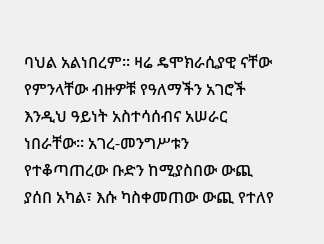ባህል አልነበረም፡፡ ዛሬ ዴሞክራሲያዊ ናቸው የምንላቸው ብዙዎቹ የዓለማችን አገሮች እንዲህ ዓይነት አስተሳሰብና አሠራር ነበራቸው፡፡ አገረ-መንግሥቱን የተቆጣጠረው ቡድን ከሚያስበው ውጪ ያሰበ አካል፣ እሱ ካስቀመጠው ውጪ የተለየ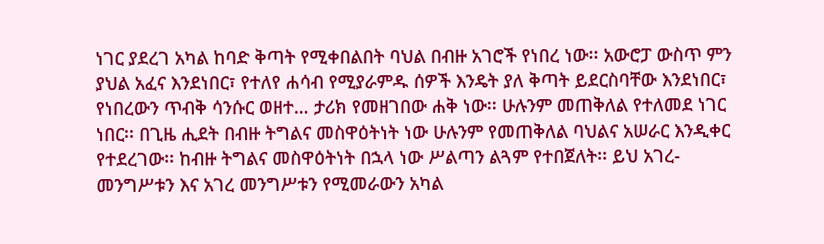ነገር ያደረገ አካል ከባድ ቅጣት የሚቀበልበት ባህል በብዙ አገሮች የነበረ ነው፡፡ አውሮፓ ውስጥ ምን ያህል አፈና እንደነበር፣ የተለየ ሐሳብ የሚያራምዱ ሰዎች እንዴት ያለ ቅጣት ይደርስባቸው እንደነበር፣ የነበረውን ጥብቅ ሳንሱር ወዘተ… ታሪክ የመዘገበው ሐቅ ነው፡፡ ሁሉንም መጠቅለል የተለመደ ነገር ነበር፡፡ በጊዜ ሒደት በብዙ ትግልና መስዋዕትነት ነው ሁሉንም የመጠቅለል ባህልና አሠራር እንዲቀር የተደረገው፡፡ ከብዙ ትግልና መስዋዕትነት በኋላ ነው ሥልጣን ልጓም የተበጀለት፡፡ ይህ አገረ-መንግሥቱን እና አገረ መንግሥቱን የሚመራውን አካል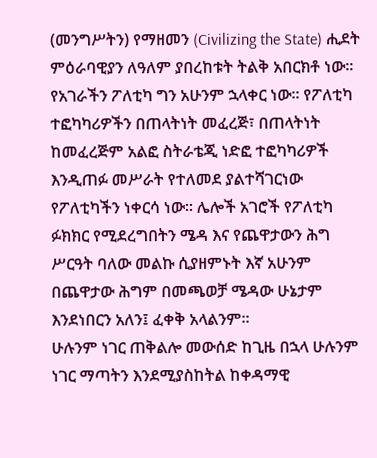(መንግሥትን) የማዘመን (Civilizing the State) ሒደት ምዕራባዊያን ለዓለም ያበረከቱት ትልቅ አበርክቶ ነው፡፡
የአገራችን ፖለቲካ ግን አሁንም ኋላቀር ነው፡፡ የፖለቲካ ተፎካካሪዎችን በጠላትነት መፈረጅ፣ በጠላትነት ከመፈረጅም አልፎ ስትራቴጂ ነድፎ ተፎካካሪዎች እንዲጠፉ መሥራት የተለመደ ያልተሻገርነው የፖለቲካችን ነቀርሳ ነው፡፡ ሌሎች አገሮች የፖለቲካ ፉክክር የሚደረግበትን ሜዳ እና የጨዋታውን ሕግ ሥርዓት ባለው መልኩ ሲያዘምኑት እኛ አሁንም በጨዋታው ሕግም በመጫወቻ ሜዳው ሁኔታም እንደነበርን አለን፤ ፈቀቅ አላልንም፡፡
ሁሉንም ነገር ጠቅልሎ መውሰድ ከጊዜ በኋላ ሁሉንም ነገር ማጣትን እንደሚያስከትል ከቀዳማዊ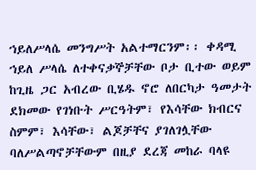ኀይለሥላሴ መንግሥት አልተማርንም፡፡ ቀዳሚ ኀይለ ሥላሴ ለተቀናቃኞቻቸው ቦታ ቢተው ወይም ከጊዜ ጋር አብረው ቢሄዱ ኖሮ ለበርካታ ዓመታት ደክመው የገነቡት ሥርዓትም፣ የእሳቸው ክብርና ስምም፣ እሳቸው፣ ልጆቻቸና ያገለገሏቸው ባለሥልጣኖቻቸውም በዚያ ደረጃ መከራ ባላዩ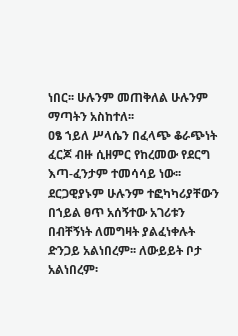ነበር፡፡ ሁሉንም መጠቅለል ሁሉንም ማጣትን አስከተለ፡፡
ዐፄ ኀይለ ሥላሴን በፈላጭ ቆራጭነት ፈርጆ ብዙ ሲዘምር የከረመው የደርግ እጣ-ፈንታም ተመሳሳይ ነው፡፡ ደርጋዊያኑም ሁሉንም ተፎካካሪያቸውን በኀይል ፀጥ አሰኝተው አገሪቱን በብቸኝነት ለመግዛት ያልፈነቀሉት ድንጋይ አልነበረም፡፡ ለውይይት ቦታ አልነበረም፡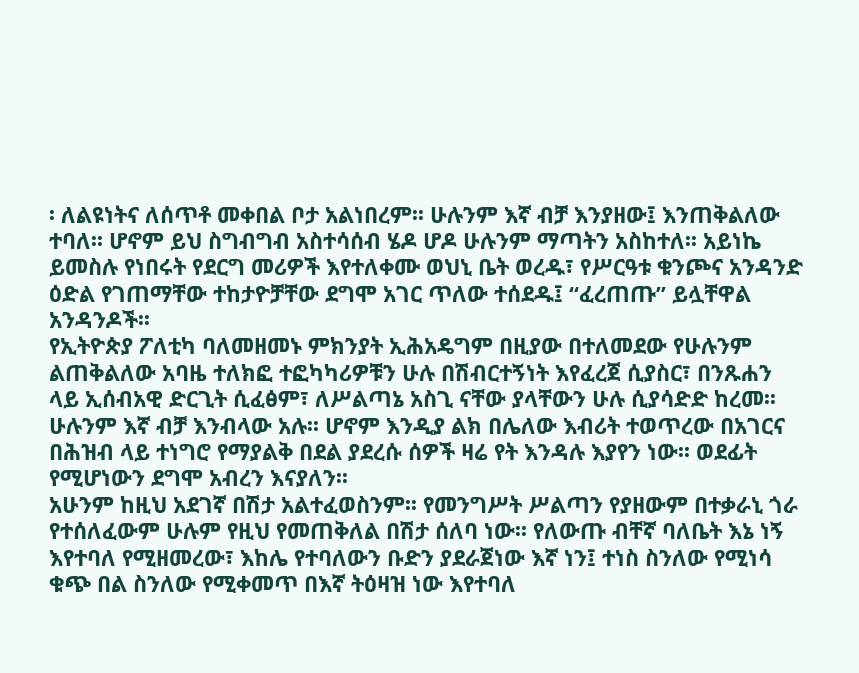፡ ለልዩነትና ለሰጥቶ መቀበል ቦታ አልነበረም፡፡ ሁሉንም እኛ ብቻ እንያዘው፤ እንጠቅልለው ተባለ፡፡ ሆኖም ይህ ስግብግብ አስተሳሰብ ሄዶ ሆዶ ሁሉንም ማጣትን አስከተለ፡፡ አይነኬ ይመስሉ የነበሩት የደርግ መሪዎች እየተለቀሙ ወህኒ ቤት ወረዱ፣ የሥርዓቱ ቁንጮና አንዳንድ ዕድል የገጠማቸው ተከታዮቻቸው ደግሞ አገር ጥለው ተሰደዱ፤ “ፈረጠጡ” ይሏቸዋል አንዳንዶች፡፡
የኢትዮጵያ ፖለቲካ ባለመዘመኑ ምክንያት ኢሕአዴግም በዚያው በተለመደው የሁሉንም ልጠቅልለው አባዜ ተለክፎ ተፎካካሪዎቹን ሁሉ በሽብርተኝነት እየፈረጀ ሲያስር፣ በንጹሐን ላይ ኢሰብአዊ ድርጊት ሲፈፅም፣ ለሥልጣኔ አስጊ ናቸው ያላቸውን ሁሉ ሲያሳድድ ከረመ፡፡ ሁሉንም እኛ ብቻ እንብላው አሉ፡፡ ሆኖም እንዲያ ልክ በሌለው እብሪት ተወጥረው በአገርና በሕዝብ ላይ ተነግሮ የማያልቅ በደል ያደረሱ ሰዎች ዛሬ የት እንዳሉ እያየን ነው፡፡ ወደፊት የሚሆነውን ደግሞ አብረን እናያለን፡፡
አሁንም ከዚህ አደገኛ በሽታ አልተፈወስንም፡፡ የመንግሥት ሥልጣን የያዘውም በተቃራኒ ጎራ የተሰለፈውም ሁሉም የዚህ የመጠቅለል በሽታ ሰለባ ነው፡፡ የለውጡ ብቸኛ ባለቤት እኔ ነኝ እየተባለ የሚዘመረው፣ እከሌ የተባለውን ቡድን ያደራጀነው እኛ ነን፤ ተነስ ስንለው የሚነሳ ቁጭ በል ስንለው የሚቀመጥ በእኛ ትዕዛዝ ነው እየተባለ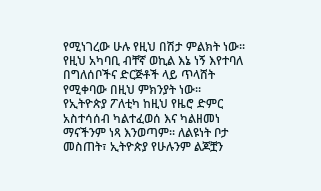የሚነገረው ሁሉ የዚህ በሽታ ምልክት ነው፡፡ የዚህ አካባቢ ብቸኛ ወኪል እኔ ነኝ እየተባለ በግለሰቦችና ድርጅቶች ላይ ጥላሸት የሚቀባው በዚህ ምክንያት ነው፡፡
የኢትዮጵያ ፖለቲካ ከዚህ የዜሮ ድምር አስተሳሰብ ካልተፈወሰ እና ካልዘመነ ማናችንም ነጻ እንወጣም፡፡ ለልዩነት ቦታ መስጠት፣ ኢትዮጵያ የሁሉንም ልጆቿን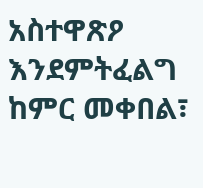አስተዋጽዖ እንደምትፈልግ ከምር መቀበል፣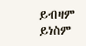ይብዛም ይነስም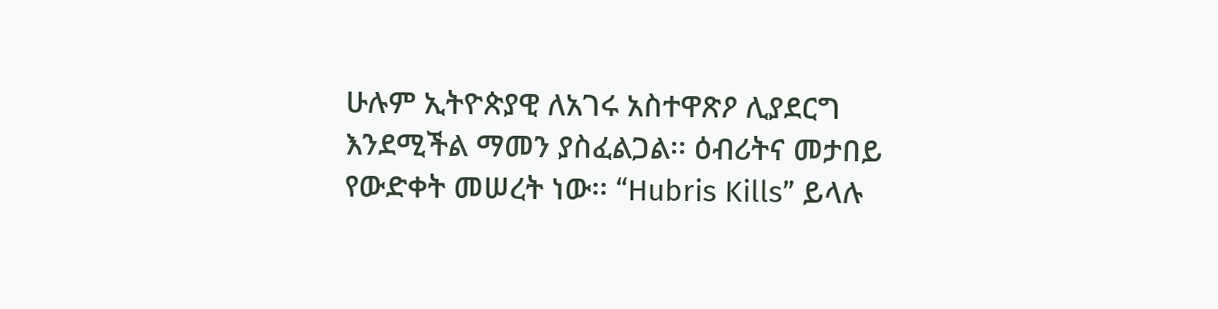ሁሉም ኢትዮጵያዊ ለአገሩ አስተዋጽዖ ሊያደርግ እንደሚችል ማመን ያስፈልጋል፡፡ ዕብሪትና መታበይ የውድቀት መሠረት ነው፡፡ “Hubris Kills” ይላሉ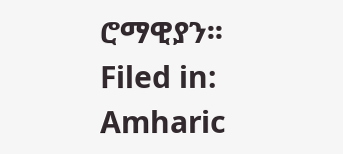ሮማዊያን፡፡
Filed in: Amharic